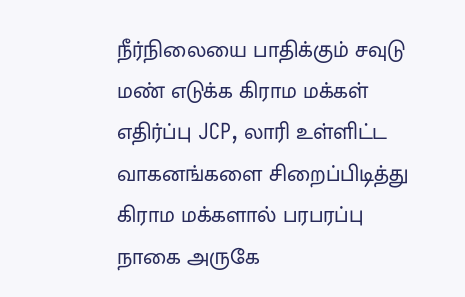நீர்நிலையை பாதிக்கும் சவுடு மண் எடுக்க கிராம மக்கள் எதிர்ப்பு JCP, லாரி உள்ளிட்ட வாகனங்களை சிறைப்பிடித்து கிராம மக்களால் பரபரப்பு
நாகை அருகே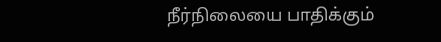நீர்நிலையை பாதிக்கும்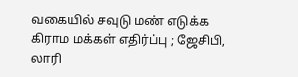வகையில் சவுடு மண் எடுக்க கிராம மக்கள் எதிர்ப்பு ; ஜேசிபி, லாரி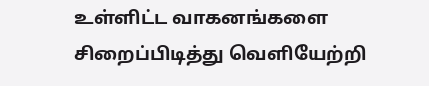உள்ளிட்ட வாகனங்களை சிறைப்பிடித்து வெளியேற்றி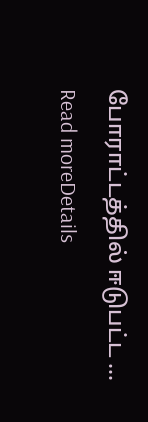போராட்டத்தில் ஈடுபட்ட ...
Read moreDetails